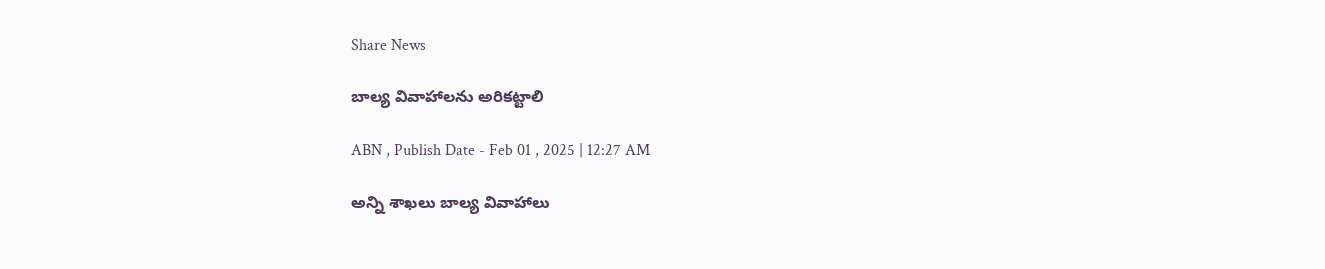Share News

బాల్య వివాహాలను అరికట్టాలి

ABN , Publish Date - Feb 01 , 2025 | 12:27 AM

అన్ని శాఖలు బాల్య వివాహాలు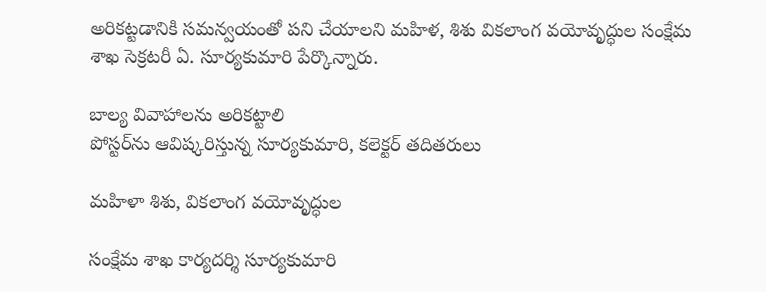అరికట్టడానికి సమన్వయంతో పని చేయాలని మహిళ, శిశు వికలాంగ వయోవృద్ధుల సంక్షేమ శాఖ సెక్రటరీ ఏ. సూర్యకుమారి పేర్కొన్నారు.

బాల్య వివాహాలను అరికట్టాలి
పోస్టర్‌ను ఆవిష్కరిస్తున్న సూర్యకుమారి, కలెక్టర్‌ తదితరులు

మహిళా శిశు, వికలాంగ వయోవృద్ధుల

సంక్షేమ శాఖ కార్యదర్శి సూర్యకుమారి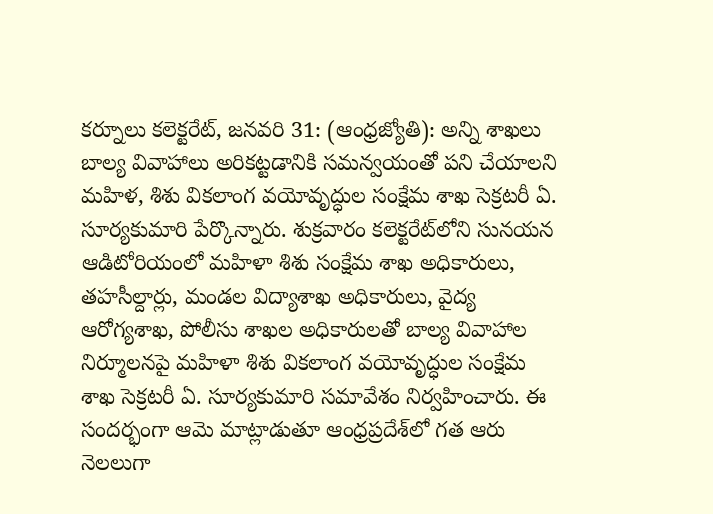కర్నూలు కలెక్టరేట్‌, జనవరి 31: (ఆంధ్రజ్యోతి): అన్ని శాఖలు బాల్య వివాహాలు అరికట్టడానికి సమన్వయంతో పని చేయాలని మహిళ, శిశు వికలాంగ వయోవృద్ధుల సంక్షేమ శాఖ సెక్రటరీ ఏ. సూర్యకుమారి పేర్కొన్నారు. శుక్రవారం కలెక్టరేట్‌లోని సునయన ఆడిటోరియంలో మహిళా శిశు సంక్షేమ శాఖ అధికారులు, తహసీల్దార్లు, మండల విద్యాశాఖ అధికారులు, వైద్య ఆరోగ్యశాఖ, పోలీసు శాఖల అధికారులతో బాల్య వివాహాల నిర్మూలనపై మహిళా శిశు వికలాంగ వయోవృద్ధుల సంక్షేమ శాఖ సెక్రటరీ ఏ. సూర్యకుమారి సమావేశం నిర్వహించారు. ఈ సందర్భంగా ఆమె మాట్లాడుతూ ఆంధ్రప్రదేశ్‌లో గత ఆరు నెలలుగా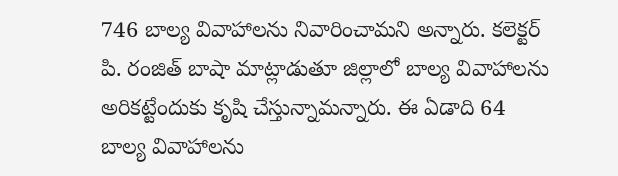746 బాల్య వివాహాలను నివారించామని అన్నారు. కలెక్టర్‌ పి. రంజిత్‌ బాషా మాట్లాడుతూ జిల్లాలో బాల్య వివాహాలను అరికట్టేందుకు కృషి చేస్తున్నామన్నారు. ఈ ఏడాది 64 బాల్య వివాహాలను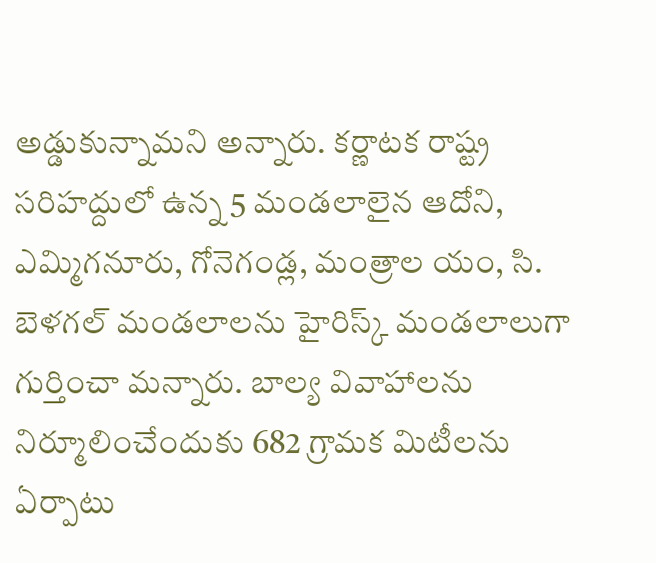అడ్డుకున్నామని అన్నారు. కర్ణాటక రాష్ట్ర సరిహద్దులో ఉన్న 5 మండలాలైన ఆదోని, ఎమ్మిగనూరు, గోనెగండ్ల, మంత్రాల యం, సి. బెళగల్‌ మండలాలను హైరిస్క్‌ మండలాలుగా గుర్తించా మన్నారు. బాల్య వివాహాలను నిర్మూలించేందుకు 682 గ్రామక మిటీలను ఏర్పాటు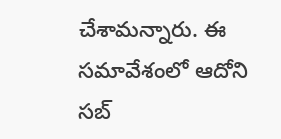చేశామన్నారు. ఈ సమావేశంలో ఆదోని సబ్‌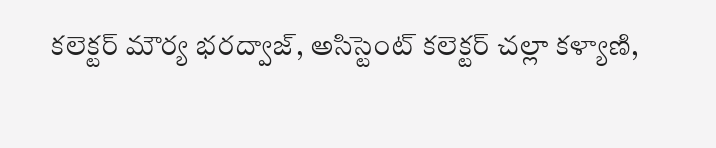కలెక్టర్‌ మౌర్య భరద్వాజ్‌, అసిస్టెంట్‌ కలెక్టర్‌ చల్లా కళ్యాణి,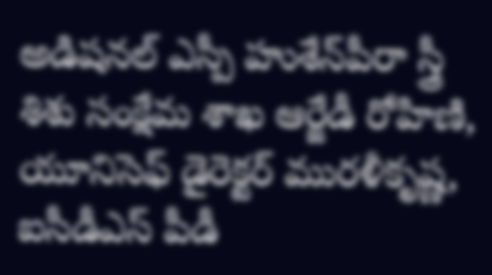అడిషనల్‌ ఎస్పీ హుశేన్‌పీరా స్త్రీ శిశు సంక్షేమ శాఖ ఆర్జేడీ రోహిణి, యూనిసెఫ్‌ డైరెక్టర్‌ మురళీకృష్ణ, ఐసీడీఎస్‌ పీడీ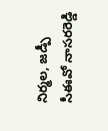నిర్మల, జడ్పీ సీఈవో నాసరరెడ్డి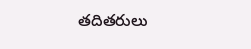తదితరులు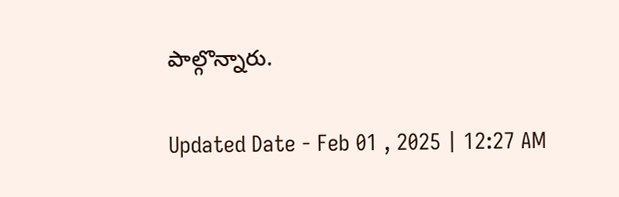పాల్గొన్నారు.

Updated Date - Feb 01 , 2025 | 12:27 AM